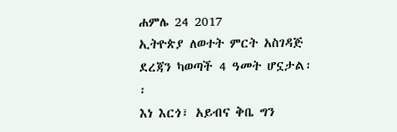ሐምሌ 24 2017
ኢትዮጵያ ለወተት ምርት አስገዳጅ ደረጃን ካወጣች 4 ዓመት ሆኗታል፡፡
እነ እርጎ፣ አይብና ቅቤ ግን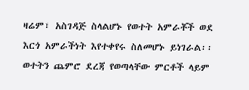ዛሬም፣ አስገዳጅ ስላልሆኑ የወተት አምራቾች ወደ እርጎ አምራችነት እየተቀየሩ ስለመሆኑ ይነገራል፡፡
ወተትን ጨምሮ ደረጃ የወጣላቸው ምርቶች ላይም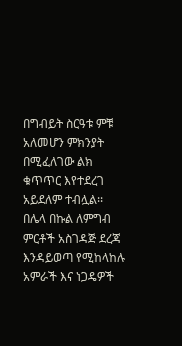በግብይት ስርዓቱ ምቹ አለመሆን ምክንያት በሚፈለገው ልክ ቁጥጥር እየተደረገ አይደለም ተብሏል፡፡
በሌላ በኩል ለምግብ ምርቶች አስገዳጅ ደረጃ እንዳይወጣ የሚከላከሉ አምራች እና ነጋዴዎች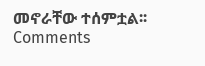መኖራቸው ተሰምቷል፡፡
Comments